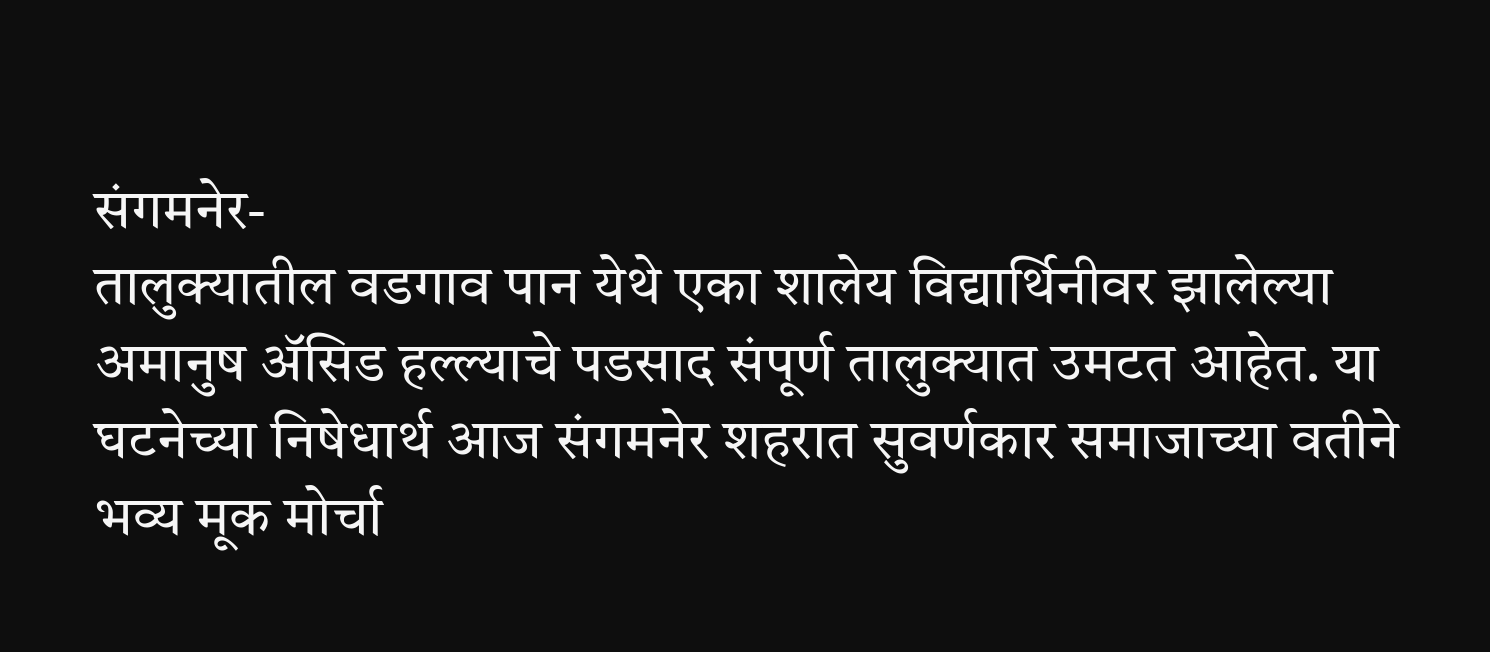संगमनेर-
तालुक्यातील वडगाव पान येथे एका शालेय विद्यार्थिनीवर झालेल्या अमानुष ॲसिड हल्ल्याचे पडसाद संपूर्ण तालुक्यात उमटत आहेत. या घटनेच्या निषेधार्थ आज संगमनेर शहरात सुवर्णकार समाजाच्या वतीने भव्य मूक मोर्चा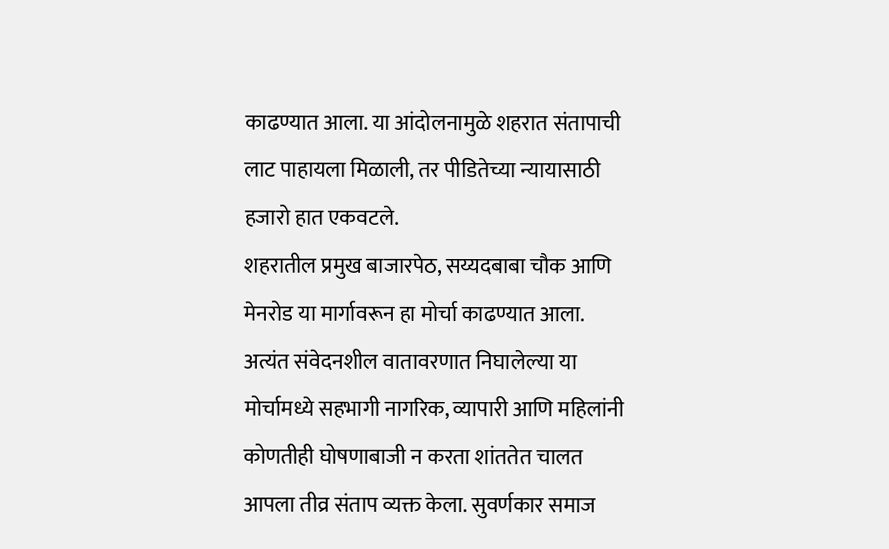काढण्यात आला. या आंदोलनामुळे शहरात संतापाची लाट पाहायला मिळाली, तर पीडितेच्या न्यायासाठी हजारो हात एकवटले.
शहरातील प्रमुख बाजारपेठ, सय्यदबाबा चौक आणि मेनरोड या मार्गावरून हा मोर्चा काढण्यात आला. अत्यंत संवेदनशील वातावरणात निघालेल्या या मोर्चामध्ये सहभागी नागरिक, व्यापारी आणि महिलांनी कोणतीही घोषणाबाजी न करता शांततेत चालत आपला तीव्र संताप व्यक्त केला. सुवर्णकार समाज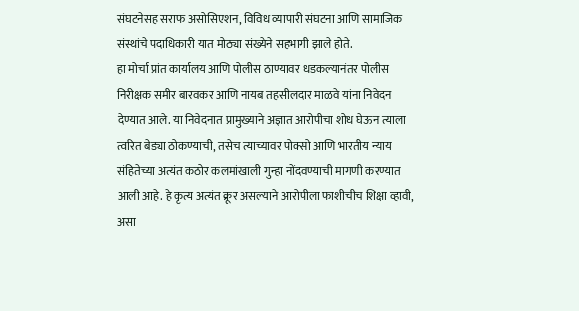संघटनेसह सराफ असोसिएशन, विविध व्यापारी संघटना आणि सामाजिक संस्थांचे पदाधिकारी यात मोठ्या संख्येने सहभागी झाले होते.
हा मोर्चा प्रांत कार्यालय आणि पोलीस ठाण्यावर धडकल्यानंतर पोलीस निरीक्षक समीर बारवकर आणि नायब तहसीलदार माळवे यांना निवेदन देण्यात आले. या निवेदनात प्रामुख्याने अज्ञात आरोपीचा शोध घेऊन त्याला त्वरित बेड्या ठोकण्याची, तसेच त्याच्यावर पोक्सो आणि भारतीय न्याय संहितेच्या अत्यंत कठोर कलमांखाली गुन्हा नोंदवण्याची मागणी करण्यात आली आहे. हे कृत्य अत्यंत क्रूर असल्याने आरोपीला फाशीचीच शिक्षा व्हावी, असा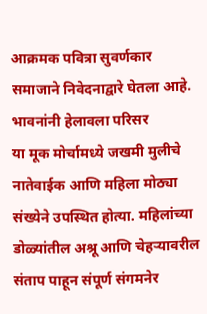आक्रमक पवित्रा सुवर्णकार समाजाने निवेदनाद्वारे घेतला आहे.
भावनांनी हेलावला परिसर
या मूक मोर्चामध्ये जखमी मुलीचे नातेवाईक आणि महिला मोठ्या संख्येने उपस्थित होत्या. महिलांच्या डोळ्यांतील अश्रू आणि चेहऱ्यावरील संताप पाहून संपूर्ण संगमनेर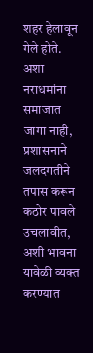शहर हेलावून गेले होते. अशा नराधमांना समाजात जागा नाही, प्रशासनाने जलदगतीने तपास करून कठोर पावले उचलावीत, अशी भावना यावेळी व्यक्त करण्यात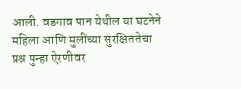आली. वडगाव पान येथील या घटनेने महिला आणि मुलींच्या सुरक्षिततेचा प्रश्न पुन्हा ऐरणीवर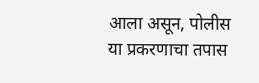आला असून, पोलीस या प्रकरणाचा तपास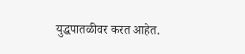युद्धपातळीवर करत आहेत.